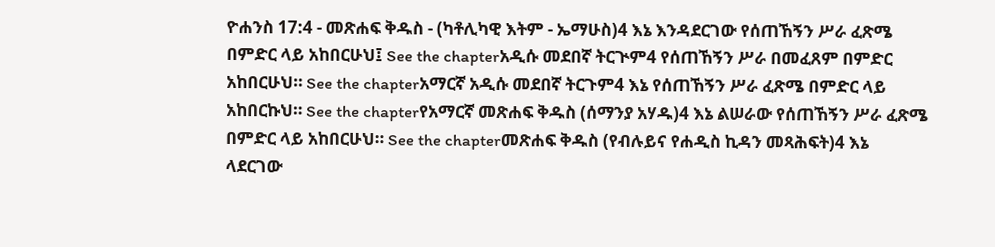ዮሐንስ 17:4 - መጽሐፍ ቅዱስ - (ካቶሊካዊ እትም - ኤማሁስ)4 እኔ እንዳደርገው የሰጠኸኝን ሥራ ፈጽሜ በምድር ላይ አከበርሁህ፤ See the chapterአዲሱ መደበኛ ትርጒም4 የሰጠኸኝን ሥራ በመፈጸም በምድር አከበርሁህ። See the chapterአማርኛ አዲሱ መደበኛ ትርጉም4 እኔ የሰጠኸኝን ሥራ ፈጽሜ በምድር ላይ አከበርኩህ። See the chapterየአማርኛ መጽሐፍ ቅዱስ (ሰማንያ አሃዱ)4 እኔ ልሠራው የሰጠኸኝን ሥራ ፈጽሜ በምድር ላይ አከበርሁህ። See the chapterመጽሐፍ ቅዱስ (የብሉይና የሐዲስ ኪዳን መጻሕፍት)4 እኔ ላደርገው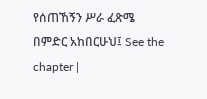የሰጠኸኝን ሥራ ፈጽሜ በምድር አከበርሁህ፤ See the chapter |